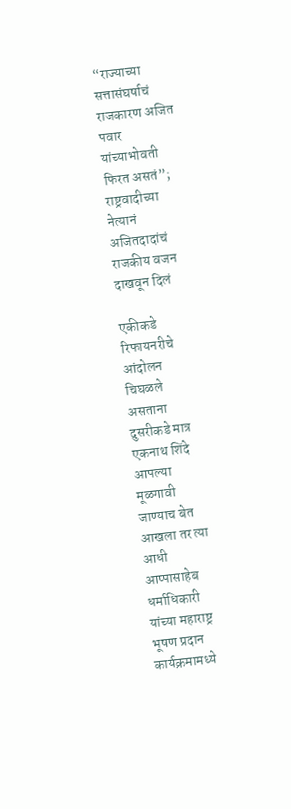“राज्याच्या सत्तासंघर्षाचं राजकारण अजित पवार यांच्याभोवती फिरत असतं”; राष्ट्रवादीच्या नेत्यानं अजितदादांचं राजकीय वजन दाखवून दिलं

एकीकडे रिफायनरीचे आंदोलन चिघळले असताना दुसरीकडे मात्र एकनाथ शिंदे आपल्या मूळगावी जाण्याच बेत आखला तर त्या आधी आप्पासाहेब धर्माधिकारी यांच्या महाराष्ट्र भूषण प्रदान कार्यक्रमामध्ये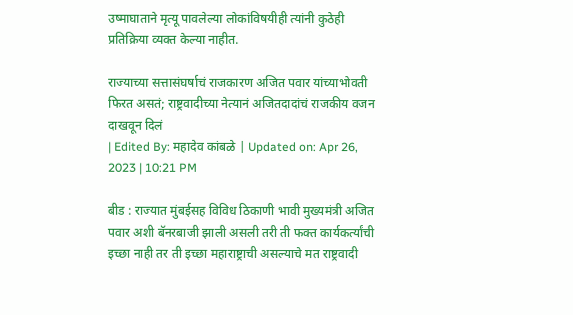उष्माघाताने मृत्यू पावलेल्या लोकांविषयीही त्यांनी कुठेही प्रतिक्रिया व्यक्त केल्या नाहीत.

राज्याच्या सत्तासंघर्षाचं राजकारण अजित पवार यांच्याभोवती फिरत असतं; राष्ट्रवादीच्या नेत्यानं अजितदादांचं राजकीय वजन दाखवून दिलं
| Edited By: महादेव कांबळे | Updated on: Apr 26, 2023 | 10:21 PM

बीड : राज्यात मुंबईसह विविध ठिकाणी भावी मुख्यमंत्री अजित पवार अशी बॅनरबाजी झाली असली तरी ती फक्त कार्यकर्त्यांची इच्छा नाही तर ती इच्छा महाराष्ट्राची असल्याचे मत राष्ट्रवादी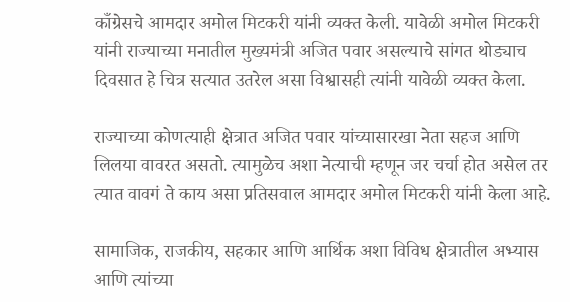काँग्रेसचे आमदार अमोल मिटकरी यांनी व्यक्त केली. यावेळी अमोल मिटकरी यांनी राज्याच्या मनातील मुख्यमंत्री अजित पवार असल्याचे सांगत थोड्याच दिवसात हे चित्र सत्यात उतरेल असा विश्वासही त्यांनी यावेळी व्यक्त केला.

राज्याच्या कोणत्याही क्षेत्रात अजित पवार यांच्यासारखा नेता सहज आणि लिलया वावरत असतो. त्यामुळेच अशा नेत्याची म्हणून जर चर्चा होत असेल तर त्यात वावगं ते काय असा प्रतिसवाल आमदार अमोल मिटकरी यांनी केला आहे.

सामाजिक, राजकीय, सहकार आणि आर्थिक अशा विविध क्षेत्रातील अभ्यास आणि त्यांच्या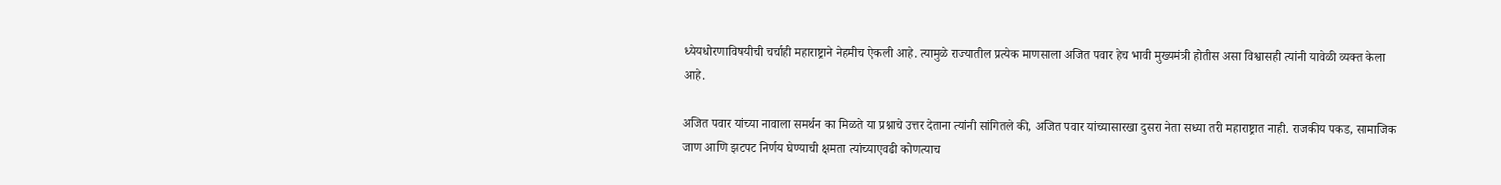ध्येयधोरणाविषयीची चर्चाही महाराष्ट्राने नेहमीच ऐकली आहे. त्यामुळे राज्यातील प्रत्येक माणसाला अजित पवार हेच भावी मुख्यमंत्री होतीस असा विश्वासही त्यांनी यावेळी व्यक्त केला आहे.

अजित पवार यांच्या नावाला समर्थन का मिळते या प्रश्नाचे उत्तर देताना त्यांनी सांगितले की, अजित पवार यांच्यासारखा दुसरा नेता सध्या तरी महाराष्ट्रात नाही. राजकीय पकड, सामाजिक जाण आणि झटपट निर्णय घेण्याची क्षमता त्यांच्याएवढी कोणत्याच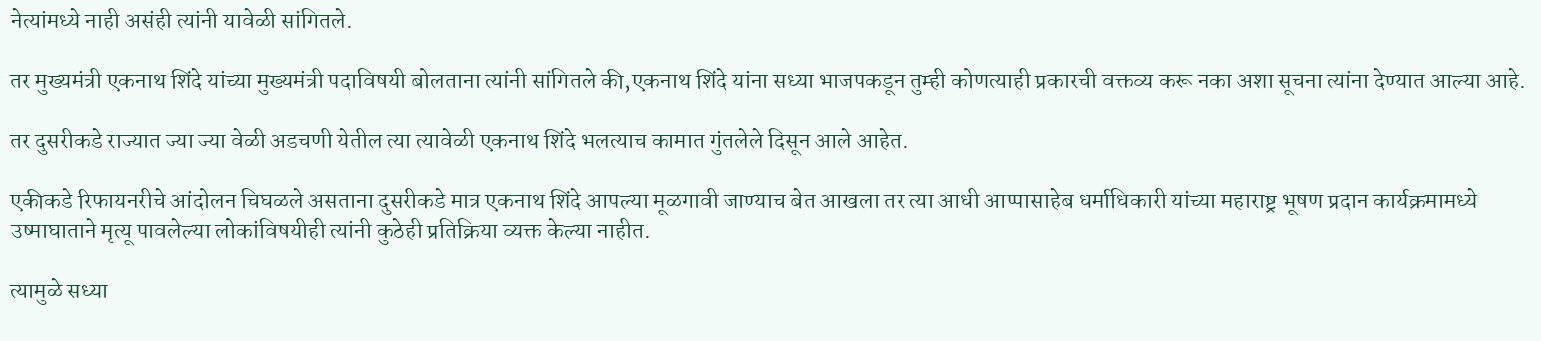नेत्यांमध्ये नाही असंही त्यांनी यावेळी सांगितले.

तर मुख्यमंत्री एकनाथ शिंदे यांच्या मुख्यमंत्री पदाविषयी बोलताना त्यांनी सांगितले की,एकनाथ शिंदे यांना सध्या भाजपकडून तुम्ही कोणत्याही प्रकारची वक्तव्य करू नका अशा सूचना त्यांना देण्यात आल्या आहे.

तर दुसरीकडे राज्यात ज्या ज्या वेळी अडचणी येतील त्या त्यावेळी एकनाथ शिंदे भलत्याच कामात गुंतलेले दिसून आले आहेत.

एकीकडे रिफायनरीचे आंदोलन चिघळले असताना दुसरीकडे मात्र एकनाथ शिंदे आपल्या मूळगावी जाण्याच बेत आखला तर त्या आधी आप्पासाहेब धर्माधिकारी यांच्या महाराष्ट्र भूषण प्रदान कार्यक्रमामध्ये उष्माघाताने मृत्यू पावलेल्या लोकांविषयीही त्यांनी कुठेही प्रतिक्रिया व्यक्त केल्या नाहीत.

त्यामुळे सध्या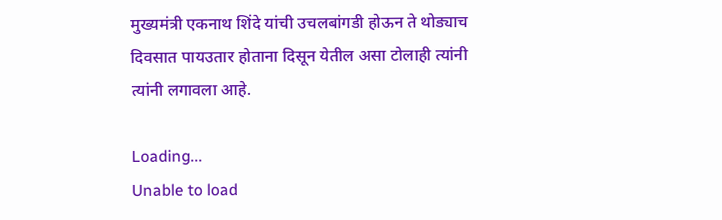मुख्यमंत्री एकनाथ शिंदे यांची उचलबांगडी होऊन ते थोड्याच दिवसात पायउतार होताना दिसून येतील असा टोलाही त्यांनी त्यांनी लगावला आहे.

Loading...
Unable to load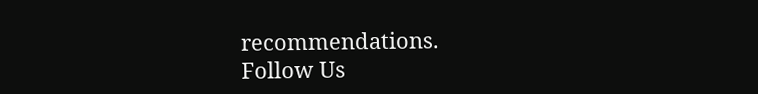recommendations.
Follow Us